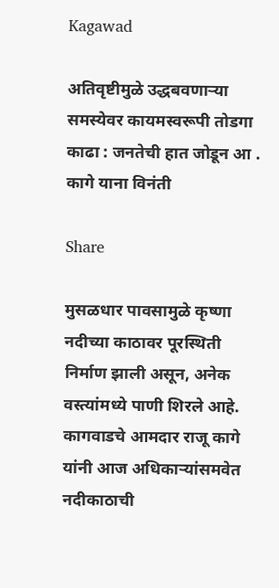Kagawad

अतिवृष्टीमुळे उद्धबवणाऱ्या समस्येवर कायमस्वरूपी तोडगा काढा : जनतेची हात जोडून आ . कागे याना विनंती

Share

मुसळधार पावसामुळे कृष्णा नदीच्या काठावर पूरस्थिती निर्माण झाली असून, अनेक वस्त्यांमध्ये पाणी शिरले आहे. कागवाडचे आमदार राजू कागे यांनी आज अधिकाऱ्यांसमवेत नदीकाठाची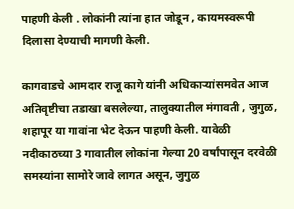पाहणी केली . लोकांनी त्यांना हात जोडून , कायमस्वरूपी दिलासा देण्याची मागणी केली.

कागवाडचे आमदार राजू कागे यांनी अधिकाऱ्यांसमवेत आज अतिवृष्टीचा तडाखा बसलेल्या, तालुक्यातील मंगावती , जुगुळ, शहापूर या गावांना भेट देऊन पाहणी केली. यावेळी नदीकाठच्या 3 गावातील लोकांना गेल्या 20 वर्षांपासून दरवेळी समस्यांना सामोरे जावे लागत असून, जुगुळ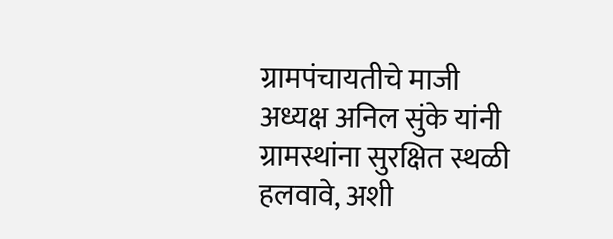ग्रामपंचायतीचे माजी अध्यक्ष अनिल सुंके यांनी ग्रामस्थांना सुरक्षित स्थळी हलवावे, अशी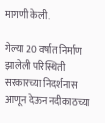मागणी केली.

गेल्या 20 वर्षात निर्माण झालेली परिस्थिती सरकारच्या निदर्शनास आणून देऊन नदीकाठच्या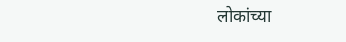लोकांच्या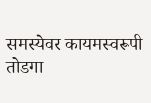समस्येवर कायमस्वरूपी तोडगा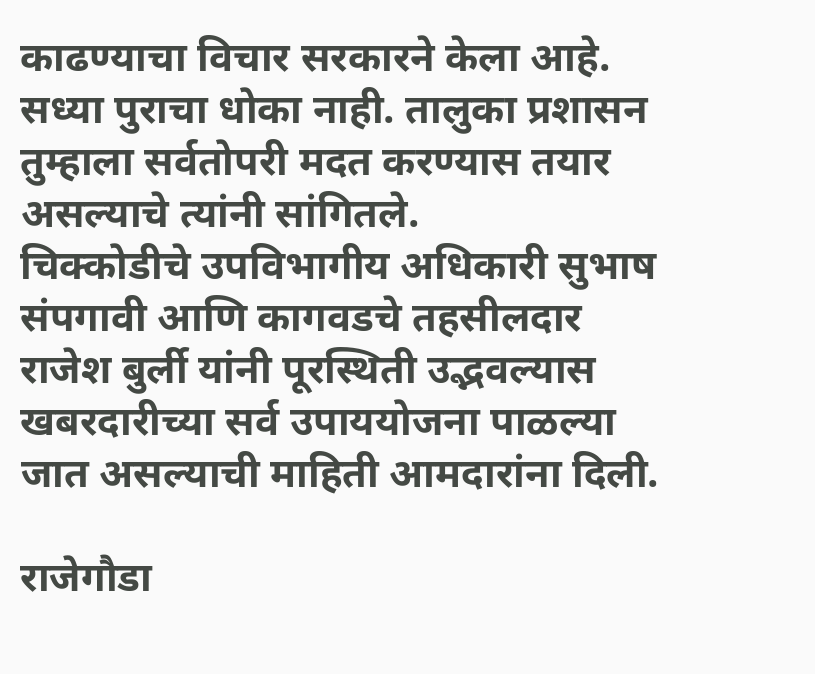काढण्याचा विचार सरकारने केला आहे. सध्या पुराचा धोका नाही. तालुका प्रशासन तुम्हाला सर्वतोपरी मदत करण्यास तयार असल्याचे त्यांनी सांगितले.
चिक्कोडीचे उपविभागीय अधिकारी सुभाष संपगावी आणि कागवडचे तहसीलदार राजेश बुर्ली यांनी पूरस्थिती उद्भवल्यास खबरदारीच्या सर्व उपाययोजना पाळल्या जात असल्याची माहिती आमदारांना दिली.

राजेगौडा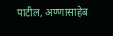पाटील, अण्णासाहेब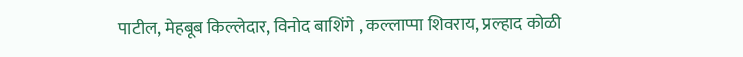पाटील, मेहबूब किल्लेदार, विनोद बाशिंगे , कल्लाप्पा शिवराय, प्रल्हाद कोळी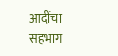आदींचा सहभाग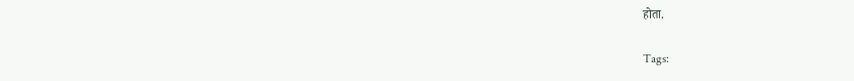होता.

Tags: